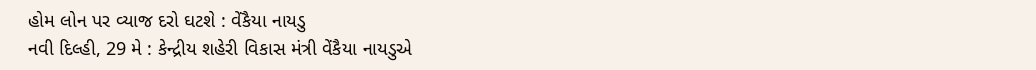હોમ લોન પર વ્યાજ દરો ઘટશે : વેંકૈયા નાયડુ
નવી દિલ્હી, 29 મે : કેન્દ્રીય શહેરી વિકાસ મંત્રી વેંકૈયા નાયડુએ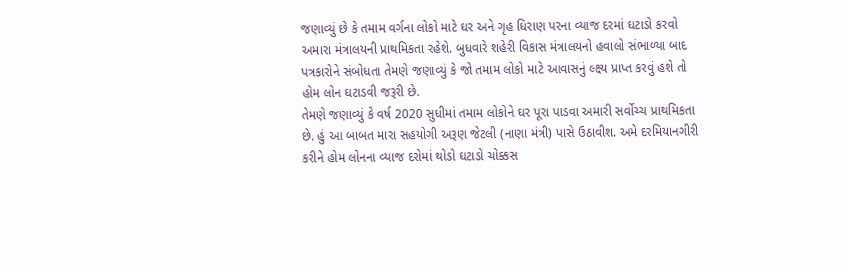જણાવ્યું છે કે તમામ વર્ગના લોકો માટે ઘર અને ગૃહ ધિરાણ પરના વ્યાજ દરમાં ઘટાડો કરવો અમારા મંત્રાલયની પ્રાથમિકતા રહેશે. બુધવારે શહેરી વિકાસ મંત્રાલયનો હવાલો સંભાળ્યા બાદ પત્રકારોને સંબોધતા તેમણે જણાવ્યું કે જો તમામ લોકો માટે આવાસનું લ્ક્ષ્ય પ્રાપ્ત કરવું હશે તો હોમ લોન ઘટાડવી જરૂરી છે.
તેમણે જણાવ્યું કે વર્ષ 2020 સુધીમાં તમામ લોકોને ઘર પૂરા પાડવા અમારી સર્વોચ્ચ પ્રાથમિકતા છે. હું આ બાબત મારા સહયોગી અરૂણ જેટલી (નાણા મંત્રી) પાસે ઉઠાવીશ. અમે દરમિયાનગીરી કરીને હોમ લોનના વ્યાજ દરોમાં થોડો ઘટાડો ચોક્કસ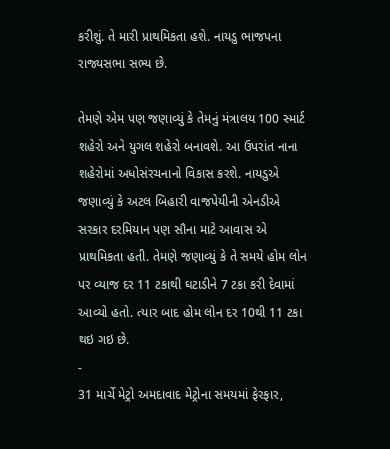કરીશું. તે મારી પ્રાથમિકતા હશે. નાયડુ ભાજપના રાજ્યસભા સભ્ય છે.

તેમણે એમ પણ જણાવ્યું કે તેમનું મંત્રાલય 100 સ્માર્ટ શહેરો અને યુગલ શહેરો બનાવશે. આ ઉપરાંત નાના શહેરોમાં અધોસંરચનાનો વિકાસ કરશે. નાયડુએ જણાવ્યું કે અટલ બિહારી વાજપેયીની એનડીએ સરકાર દરમિયાન પણ સૌના માટે આવાસ એ પ્રાથમિકતા હતી. તેમણે જણાવ્યું કે તે સમયે હોમ લોન પર વ્યાજ દર 11 ટકાથી ઘટાડીને 7 ટકા કરી દેવામાં આવ્યો હતો. ત્યાર બાદ હોમ લોન દર 10થી 11 ટકા થઇ ગઇ છે.
-
31 માર્ચે મેટ્રો અમદાવાદ મેટ્રોના સમયમાં ફેરફાર,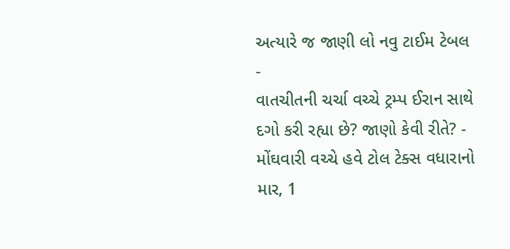અત્યારે જ જાણી લો નવુ ટાઈમ ટેબલ -
વાતચીતની ચર્ચા વચ્ચે ટ્રમ્પ ઈરાન સાથે દગો કરી રહ્યા છે? જાણો કેવી રીતે? -
મોંઘવારી વચ્ચે હવે ટોલ ટેક્સ વધારાનો માર, 1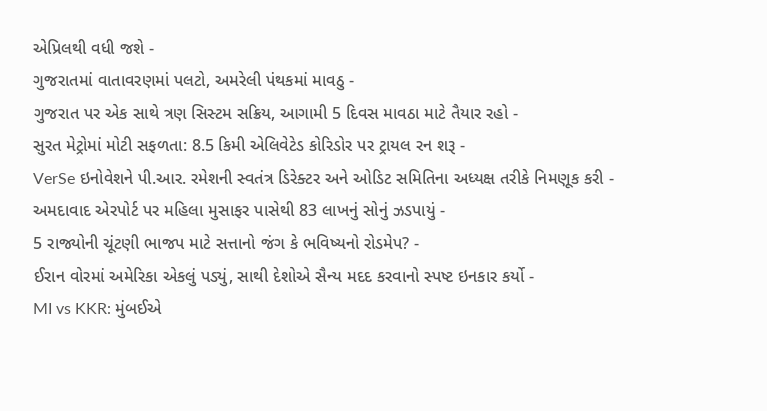એપ્રિલથી વધી જશે -
ગુજરાતમાં વાતાવરણમાં પલટો, અમરેલી પંથકમાં માવઠુ -
ગુજરાત પર એક સાથે ત્રણ સિસ્ટમ સક્રિય, આગામી 5 દિવસ માવઠા માટે તૈયાર રહો -
સુરત મેટ્રોમાં મોટી સફળતા: 8.5 કિમી એલિવેટેડ કોરિડોર પર ટ્રાયલ રન શરૂ -
VerSe ઇનોવેશને પી.આર. રમેશની સ્વતંત્ર ડિરેક્ટર અને ઓડિટ સમિતિના અધ્યક્ષ તરીકે નિમણૂક કરી -
અમદાવાદ એરપોર્ટ પર મહિલા મુસાફર પાસેથી 83 લાખનું સોનું ઝડપાયું -
5 રાજ્યોની ચૂંટણી ભાજપ માટે સત્તાનો જંગ કે ભવિષ્યનો રોડમેપ? -
ઈરાન વોરમાં અમેરિકા એકલું પડ્યું, સાથી દેશોએ સૈન્ય મદદ કરવાનો સ્પષ્ટ ઇનકાર કર્યો -
MI vs KKR: મુંબઈએ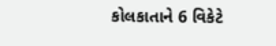કોલકાતાને 6 વિકેટે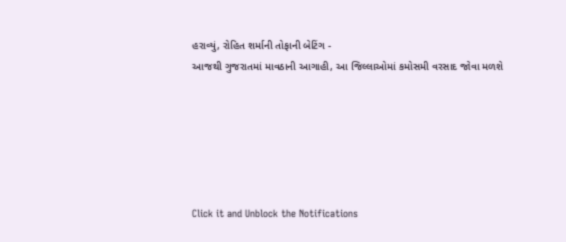હરાવ્યું, રોહિત શર્માની તોફાની બેટિંગ -
આજથી ગુજરાતમાં માવઠાની આગાહી, આ જિલ્લાઓમાં કમોસમી વરસાદ જોવા મળશે






Click it and Unblock the Notifications